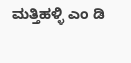ಮತ್ತಿಹಳ್ಳಿ ಎಂ ಡಿ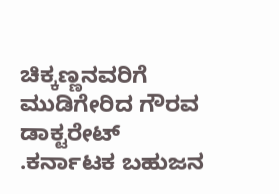ಚಿಕ್ಕಣ್ಣನವರಿಗೆ ಮುಡಿಗೇರಿದ ಗೌರವ ಡಾಕ್ಟರೇಟ್ .ಕರ್ನಾಟಕ ಬಹುಜನ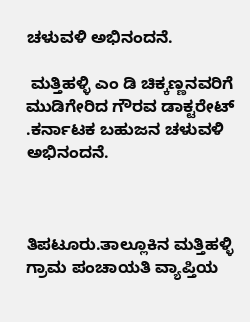ಚಳುವಳಿ ಅಭಿನಂದನೆ.

 ಮತ್ತಿಹಳ್ಳಿ ಎಂ ಡಿ ಚಿಕ್ಕಣ್ಣನವರಿಗೆ ಮುಡಿಗೇರಿದ ಗೌರವ ಡಾಕ್ಟರೇಟ್ .ಕರ್ನಾಟಕ ಬಹುಜನ ಚಳುವಳಿ ಅಭಿನಂದನೆ.



ತಿಪಟೂರು.ತಾಲ್ಲೂಕಿನ ಮತ್ತಿಹಳ್ಳಿ ಗ್ರಾಮ ಪಂಚಾಯತಿ ವ್ಯಾಪ್ತಿಯ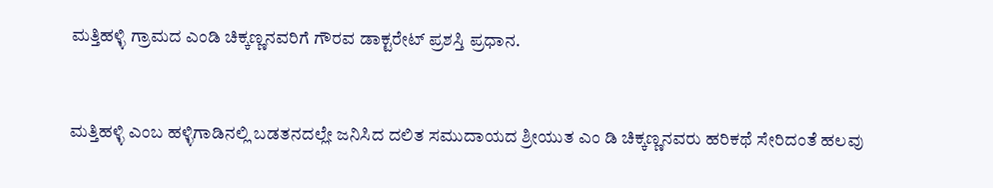ಮತ್ತಿಹಳ್ಳಿ ಗ್ರಾಮದ ಎಂಡಿ ಚಿಕ್ಕಣ್ಣನವರಿಗೆ ಗೌರವ ಡಾಕ್ಟರೇಟ್ ಪ್ರಶಸ್ತಿ ಪ್ರಧಾನ.


ಮತ್ತಿಹಳ್ಳಿ ಎಂಬ ಹಳ್ಳಿಗಾಡಿನಲ್ಲಿ ಬಡತನದಲ್ಲೇ ಜನಿಸಿದ ದಲಿತ ಸಮುದಾಯದ ಶ್ರೀಯುತ ಎಂ ಡಿ ಚಿಕ್ಕಣ್ಣನವರು ಹರಿಕಥೆ ಸೇರಿದಂತೆ ಹಲವು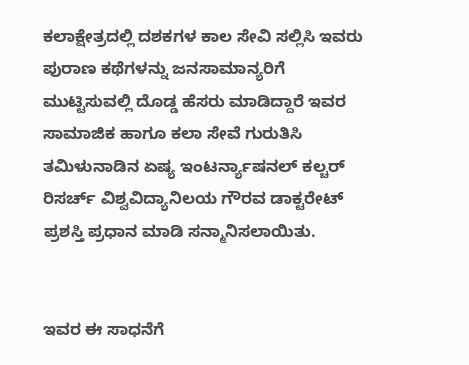ಕಲಾಕ್ಷೇತ್ರದಲ್ಲಿ ದಶಕಗಳ ಕಾಲ ಸೇವಿ ಸಲ್ಲಿಸಿ ಇವರು ಪುರಾಣ ಕಥೆಗಳನ್ನು ಜನಸಾಮಾನ್ಯರಿಗೆ ಮುಟ್ಟಿಸುವಲ್ಲಿ ದೊಡ್ಡ ಹೆಸರು ಮಾಡಿದ್ದಾರೆ ಇವರ ಸಾಮಾಜಿಕ ಹಾಗೂ ಕಲಾ ಸೇವೆ ಗುರುತಿಸಿ ತಮಿಳುನಾಡಿನ ಏಷ್ಯ ಇಂಟರ್ನ್ಯಾಷನಲ್ ಕಲ್ಚರ್ ರಿಸರ್ಚ್ ವಿಶ್ವವಿದ್ಯಾನಿಲಯ ಗೌರವ ಡಾಕ್ಟರೇಟ್ ಪ್ರಶಸ್ತಿ ಪ್ರಧಾನ ಮಾಡಿ ಸನ್ಮಾನಿಸಲಾಯಿತು.


ಇವರ ಈ ಸಾಧನೆಗೆ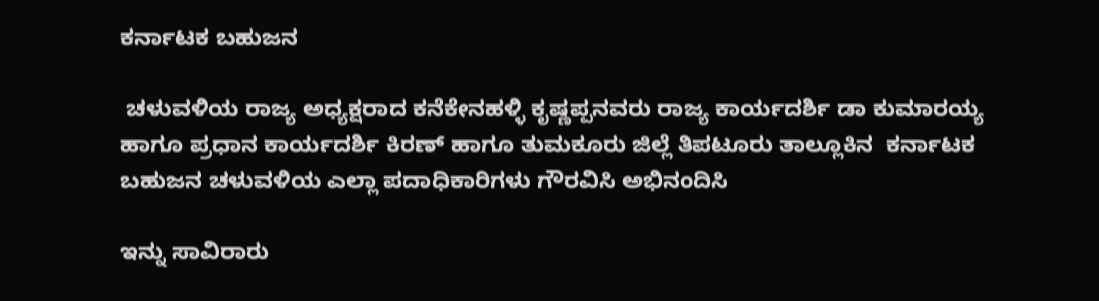ಕರ್ನಾಟಕ ಬಹುಜನ

 ಚಳುವಳಿಯ ರಾಜ್ಯ ಅಧ್ಯಕ್ಷರಾದ ಕನೆಕೇನಹಳ್ಳಿ ಕೃಷ್ಣಪ್ಪನವರು ರಾಜ್ಯ ಕಾರ್ಯದರ್ಶಿ ಡಾ ಕುಮಾರಯ್ಯ ಹಾಗೂ ಪ್ರಧಾನ ಕಾರ್ಯದರ್ಶಿ ಕಿರಣ್ ಹಾಗೂ ತುಮಕೂರು ಜಿಲ್ಲೆ ತಿಪಟೂರು ತಾಲ್ಲೂಕಿನ  ಕರ್ನಾಟಕ   ಬಹುಜನ ಚಳುವಳಿಯ ಎಲ್ಲಾ ಪದಾಧಿಕಾರಿಗಳು ಗೌರವಿಸಿ ಅಭಿನಂದಿಸಿ

ಇನ್ನು ಸಾವಿರಾರು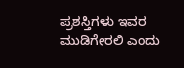ಪ್ರಶಸ್ತಿಗಳು ಇವರ ಮುಡಿಗೇರಲಿ ಎಂದು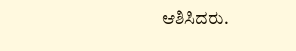ಆಶಿಸಿದರು.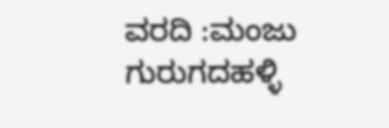ವರದಿ :ಮಂಜು ಗುರುಗದಹಳ್ಳಿ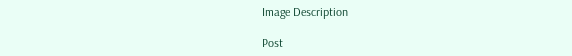Image Description

Post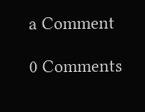a Comment

0 Comments